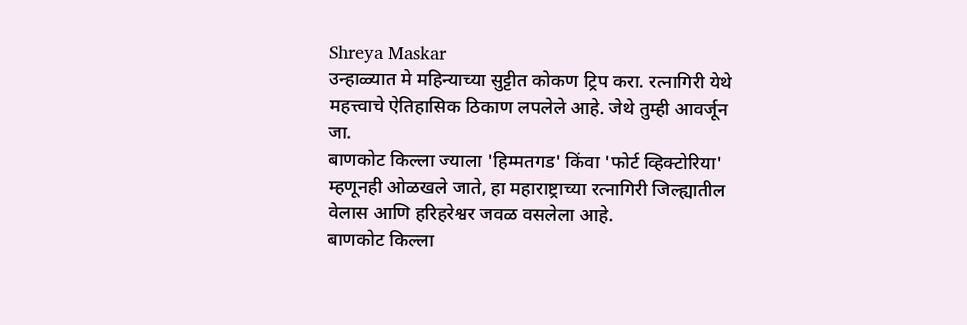Shreya Maskar
उन्हाळ्यात मे महिन्याच्या सुट्टीत कोकण ट्रिप करा. रत्नागिरी येथे महत्त्वाचे ऐतिहासिक ठिकाण लपलेले आहे. जेथे तुम्ही आवर्जून जा.
बाणकोट किल्ला ज्याला 'हिम्मतगड' किंवा 'फोर्ट व्हिक्टोरिया' म्हणूनही ओळखले जाते, हा महाराष्ट्राच्या रत्नागिरी जिल्ह्यातील वेलास आणि हरिहरेश्वर जवळ वसलेला आहे.
बाणकोट किल्ला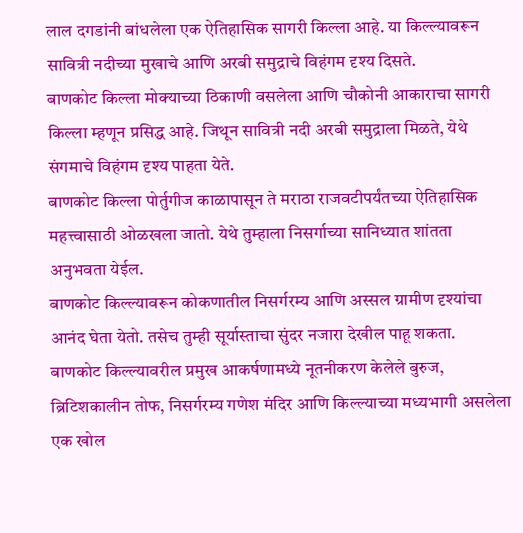लाल दगडांनी बांधलेला एक ऐतिहासिक सागरी किल्ला आहे. या किल्ल्यावरून सावित्री नदीच्या मुखाचे आणि अरबी समुद्राचे विहंगम दृश्य दिसते.
बाणकोट किल्ला मोक्याच्या ठिकाणी वसलेला आणि चौकोनी आकाराचा सागरी किल्ला म्हणून प्रसिद्ध आहे. जिथून सावित्री नदी अरबी समुद्राला मिळते, येथे संगमाचे विहंगम दृश्य पाहता येते.
बाणकोट किल्ला पोर्तुगीज काळापासून ते मराठा राजवटीपर्यंतच्या ऐतिहासिक महत्त्वासाठी ओळखला जातो. येथे तुम्हाला निसर्गाच्या सानिध्यात शांतता अनुभवता येईल.
बाणकोट किल्ल्यावरून कोकणातील निसर्गरम्य आणि अस्सल ग्रामीण दृश्यांचा आनंद घेता येतो. तसेच तुम्ही सूर्यास्ताचा सुंदर नजारा देखील पाहू शकता.
बाणकोट किल्ल्यावरील प्रमुख आकर्षणामध्ये नूतनीकरण केलेले बुरुज, ब्रिटिशकालीन तोफ, निसर्गरम्य गणेश मंदिर आणि किल्ल्याच्या मध्यभागी असलेला एक खोल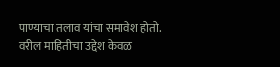पाण्याचा तलाव यांचा समावेश होतो.
वरील माहितीचा उद्देश केवळ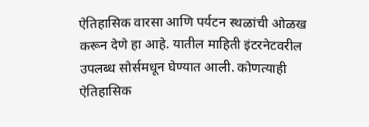ऐतिहासिक वारसा आणि पर्यटन स्थळांची ओळख करून देणे हा आहे. यातील माहिती इंटरनेटवरील उपलब्ध सोर्समधून घेण्यात आली. कोणत्याही ऐतिहासिक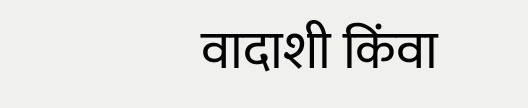वादाशी किंवा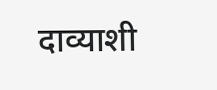दाव्याशी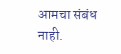आमचा संबंध नाही.